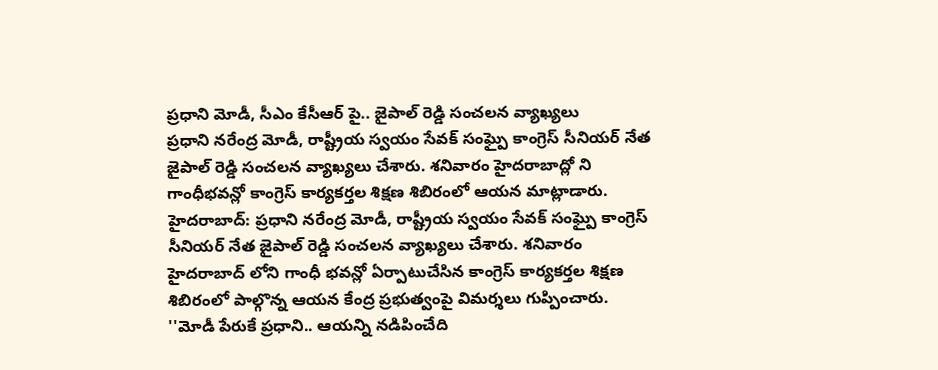ప్రధాని మోడీ, సీఎం కేసీఆర్ పై.. జైపాల్ రెడ్డి సంచలన వ్యాఖ్యలు
ప్రధాని నరేంద్ర మోడీ, రాష్ట్రీయ స్వయం సేవక్ సంఘ్పై కాంగ్రెస్ సీనియర్ నేత జైపాల్ రెడ్డి సంచలన వ్యాఖ్యలు చేశారు. శనివారం హైదరాబాద్లో ని గాంధీభవన్లో కాంగ్రెస్ కార్యకర్తల శిక్షణ శిబిరంలో ఆయన మాట్లాడారు.
హైదరాబాద్: ప్రధాని నరేంద్ర మోడీ, రాష్ట్రీయ స్వయం సేవక్ సంఘ్పై కాంగ్రెస్ సీనియర్ నేత జైపాల్ రెడ్డి సంచలన వ్యాఖ్యలు చేశారు. శనివారం హైదరాబాద్ లోని గాంధీ భవన్లో ఏర్పాటుచేసిన కాంగ్రెస్ కార్యకర్తల శిక్షణ శిబిరంలో పాల్గొన్న ఆయన కేంద్ర ప్రభుత్వంపై విమర్శలు గుప్పించారు.
''మోడీ పేరుకే ప్రధాని.. ఆయన్ని నడిపించేది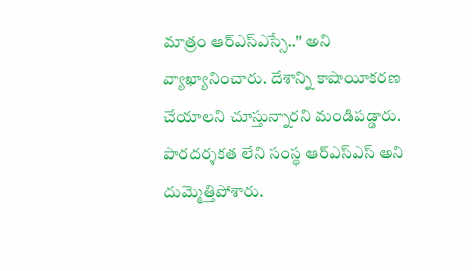మాత్రం ఆర్ఎస్ఎస్సే..'' అని వ్యాఖ్యానించారు. దేశాన్ని కాషాయీకరణ చేయాలని చూస్తున్నారని మండిపడ్డారు. పారదర్శకత లేని సంస్థ ఆర్ఎస్ఎస్ అని దుమ్మెత్తిపోశారు.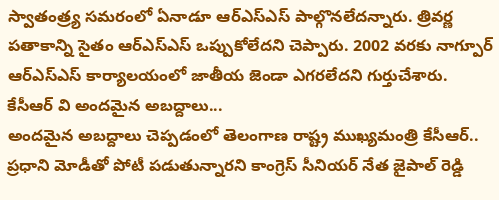స్వాతంత్ర్య సమరంలో ఏనాడూ ఆర్ఎస్ఎస్ పాల్గొనలేదన్నారు. త్రివర్ణ పతాకాన్ని సైతం ఆర్ఎస్ఎస్ ఒప్పుకోలేదని చెప్పారు. 2002 వరకు నాగ్పూర్ ఆర్ఎస్ఎస్ కార్యాలయంలో జాతీయ జెండా ఎగరలేదని గుర్తుచేశారు.
కేసీఆర్ వి అందమైన అబద్దాలు...
అందమైన అబద్దాలు చెప్పడంలో తెలంగాణ రాష్ట్ర ముఖ్యమంత్రి కేసీఆర్.. ప్రధాని మోడీతో పోటీ పడుతున్నారని కాంగ్రెస్ సీనియర్ నేత జైపాల్ రెడ్డి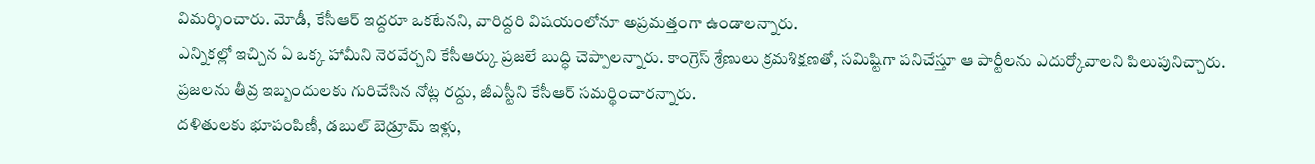విమర్శించారు. మోడీ, కేసీఆర్ ఇద్దరూ ఒకటేనని, వారిద్దరి విషయంలోనూ అప్రమత్తంగా ఉండాలన్నారు.
ఎన్నికల్లో ఇచ్చిన ఏ ఒక్క హామీని నెరవేర్చని కేసీఆర్కు ప్రజలే బుద్ధి చెప్పాలన్నారు. కాంగ్రెస్ శ్రేణులు క్రమశిక్షణతో, సమిష్టిగా పనిచేస్తూ ఆ పార్టీలను ఎదుర్కోవాలని పిలుపునిచ్చారు. ప్రజలను తీవ్ర ఇబ్బందులకు గురిచేసిన నోట్ల రద్దు, జీఎస్టీని కేసీఆర్ సమర్థించారన్నారు.
దళితులకు భూపంపిణీ, డబుల్ బెడ్రూమ్ ఇళ్లు,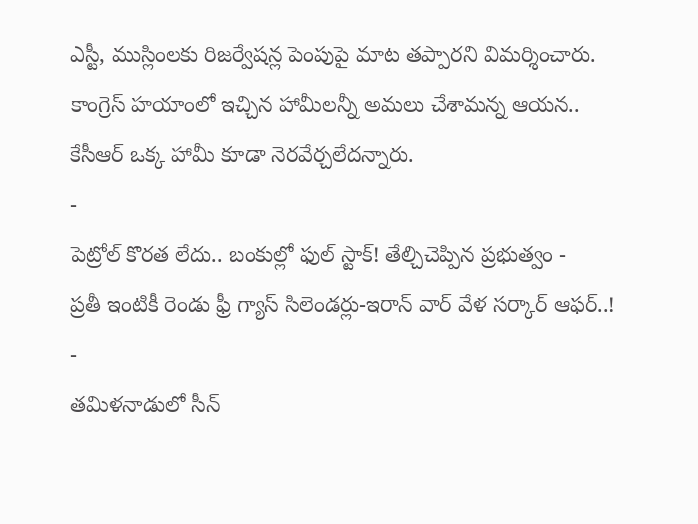ఎస్టీ, ముస్లింలకు రిజర్వేషన్ల పెంపుపై మాట తప్పారని విమర్శించారు. కాంగ్రెస్ హయాంలో ఇచ్చిన హామీలన్నీ అమలు చేశామన్న ఆయన.. కేసీఆర్ ఒక్క హామీ కూడా నెరవేర్చలేదన్నారు.
-
పెట్రోల్ కొరత లేదు.. బంకుల్లో ఫుల్ స్టాక్! తేల్చిచెప్పిన ప్రభుత్వం -
ప్రతీ ఇంటికీ రెండు ఫ్రీ గ్యాస్ సిలెండర్లు-ఇరాన్ వార్ వేళ సర్కార్ ఆఫర్..! -
తమిళనాడులో సీన్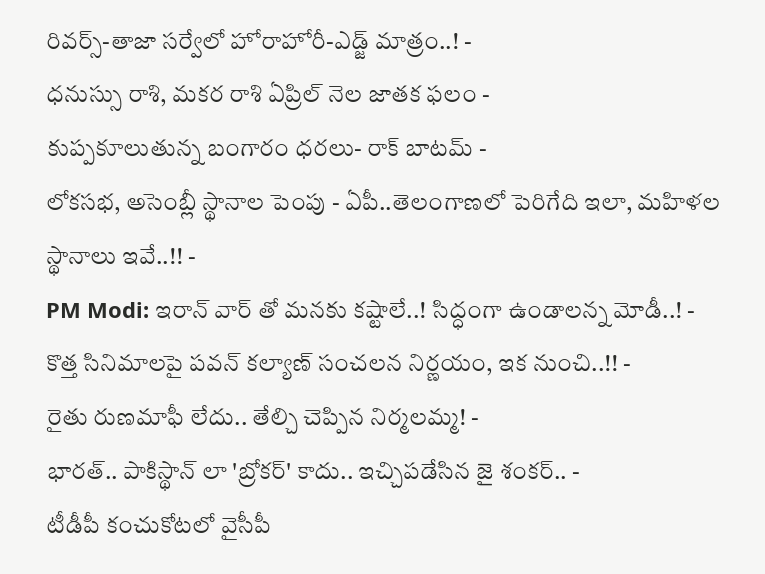రివర్స్-తాజా సర్వేలో హోరాహోరీ-ఎడ్జ్ మాత్రం..! -
ధనుస్సు రాశి, మకర రాశి ఏప్రిల్ నెల జాతక ఫలం -
కుప్పకూలుతున్న బంగారం ధరలు- రాక్ బాటమ్ -
లోకసభ, అసెంబ్లీ స్థానాల పెంపు - ఏపీ..తెలంగాణలో పెరిగేది ఇలా, మహిళల స్థానాలు ఇవే..!! -
PM Modi: ఇరాన్ వార్ తో మనకు కష్టాలే..! సిద్ధంగా ఉండాలన్న మోడీ..! -
కొత్త సినిమాలపై పవన్ కల్యాణ్ సంచలన నిర్ణయం, ఇక నుంచి..!! -
రైతు రుణమాఫీ లేదు.. తేల్చి చెప్పిన నిర్మలమ్మ! -
భారత్.. పాకిస్థాన్ లా 'బ్రోకర్' కాదు.. ఇచ్చిపడేసిన జై శంకర్.. -
టీడీపీ కంచుకోటలో వైసీపీ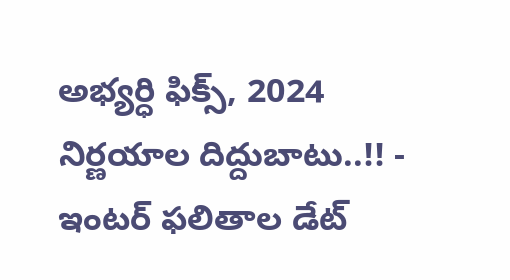అభ్యర్ధి ఫిక్స్, 2024 నిర్ణయాల దిద్దుబాటు..!! -
ఇంటర్ ఫలితాల డేట్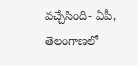వచ్చేసింది- ఏపీ, తెలంగాణలో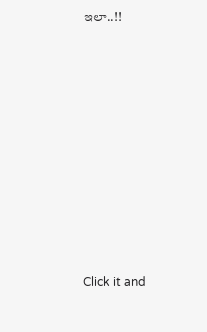ఇలా..!!












Click it and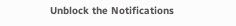Unblock the Notifications